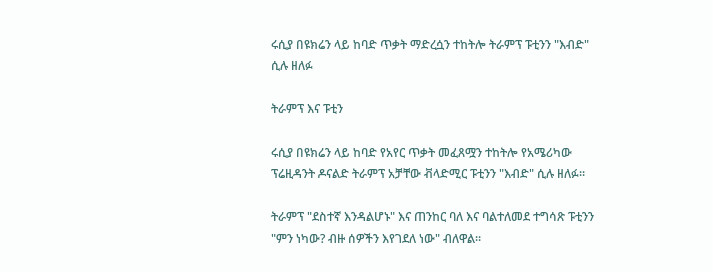ሩሲያ በዩክሬን ላይ ከባድ ጥቃት ማድረሷን ተከትሎ ትራምፕ ፑቲንን "እብድ" ሲሉ ዘለፉ

ትራምፕ እና ፑቲን

ሩሲያ በዩክሬን ላይ ከባድ የአየር ጥቃት መፈጸሟን ተከትሎ የአሜሪካው ፕሬዚዳንት ዶናልድ ትራምፕ አቻቸው ቭላድሚር ፑቲንን "እብድ" ሲሉ ዘለፉ።

ትራምፕ "ደስተኛ እንዳልሆኑ" እና ጠንከር ባለ እና ባልተለመደ ተግሳጽ ፑቲንን "ምን ነካው? ብዙ ሰዎችን እየገደለ ነው" ብለዋል።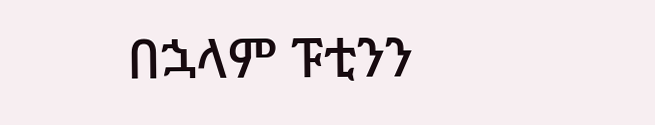በኋላም ፑቲንን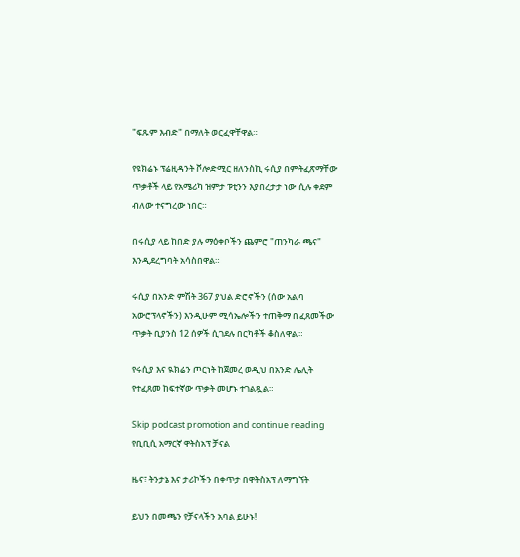"ፍጹም እብድ" በማለት ወርፈዋቸዋል።

የዩክሬኑ ፕሬዚዳንት ቮሎድሚር ዘለንስኪ ሩሲያ በምትፈጽማቸው ጥቃቶች ላይ የአሜሪካ ዝምታ ፑቲንን እያበረታታ ነው ሲሉ ቀደም ብለው ተናግረው ነበር።

በሩሲያ ላይ ከበድ ያሉ ማዕቀቦችን ጨምሮ "ጠንካራ ጫና" እንዲደረግባት አሳስበዋል።

ሩሲያ በአንድ ምሽት 367 ያህል ድሮኖችን (ሰው አልባ አውሮፕላኖችን) እንዲሁም ሚሳኤሎችን ተጠቅማ በፈጸመችው ጥቃት ቢያንስ 12 ሰዎች ሲገደሉ በርካቶች ቆስለዋል።

የሩሲያ እና ዪክሬን ጦርነት ከጀመረ ወዲህ በአንድ ሌሊት የተፈጸመ ከፍተኛው ጥቃት መሆኑ ተገልጿል።

Skip podcast promotion and continue reading
የቢቢሲ አማርኛ ዋትስአፕ ቻናል

ዜና፣ ትንታኔ እና ታሪኮችን በቀጥታ በዋትስአፕ ለማግኘት

ይህን በመጫን የቻናላችን አባል ይሁኑ!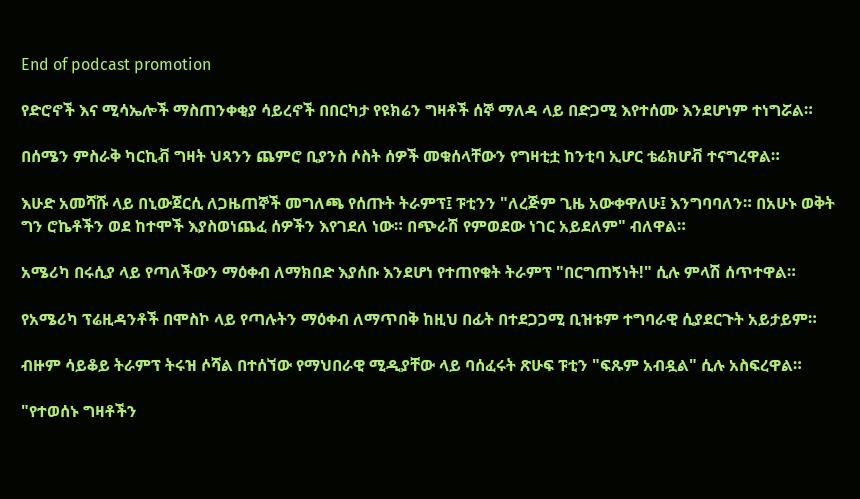End of podcast promotion

የድሮኖች እና ሚሳኤሎች ማስጠንቀቂያ ሳይረኖች በበርካታ የዩክሬን ግዛቶች ሰኞ ማለዳ ላይ በድጋሚ እየተሰሙ እንደሆነም ተነግሯል።

በሰሜን ምስራቅ ካርኪቭ ግዛት ህጻንን ጨምሮ ቢያንስ ሶስት ሰዎች መቁሰላቸውን የግዛቲቷ ከንቲባ ኢሆር ቴሬክሆቭ ተናግረዋል።

እሁድ አመሻሹ ላይ በኒውጀርሲ ለጋዜጠኞች መግለጫ የሰጡት ትራምፕ፤ ፑቲንን "ለረጅም ጊዜ አውቀዋለሁ፤ እንግባባለን። በአሁኑ ወቅት ግን ሮኬቶችን ወደ ከተሞች እያስወነጨፈ ሰዎችን እየገደለ ነው። በጭራሽ የምወደው ነገር አይደለም" ብለዋል።

አሜሪካ በሩሲያ ላይ የጣለችውን ማዕቀብ ለማክበድ እያሰቡ እንደሆነ የተጠየቁት ትራምፕ "በርግጠኝነት!" ሲሉ ምላሽ ሰጥተዋል።

የአሜሪካ ፕሬዚዳንቶች በሞስኮ ላይ የጣሉትን ማዕቀብ ለማጥበቅ ከዚህ በፊት በተደጋጋሚ ቢዝቱም ተግባራዊ ሲያደርጉት አይታይም።

ብዙም ሳይቆይ ትራምፕ ትሩዝ ሶሻል በተሰኘው የማህበራዊ ሚዲያቸው ላይ ባሰፈሩት ጽሁፍ ፑቲን "ፍጹም አብዷል" ሲሉ አስፍረዋል።

"የተወሰኑ ግዛቶችን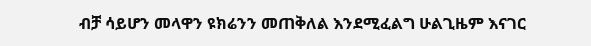ብቻ ሳይሆን መላዋን ዩክሬንን መጠቅለል እንደሚፈልግ ሁልጊዜም እናገር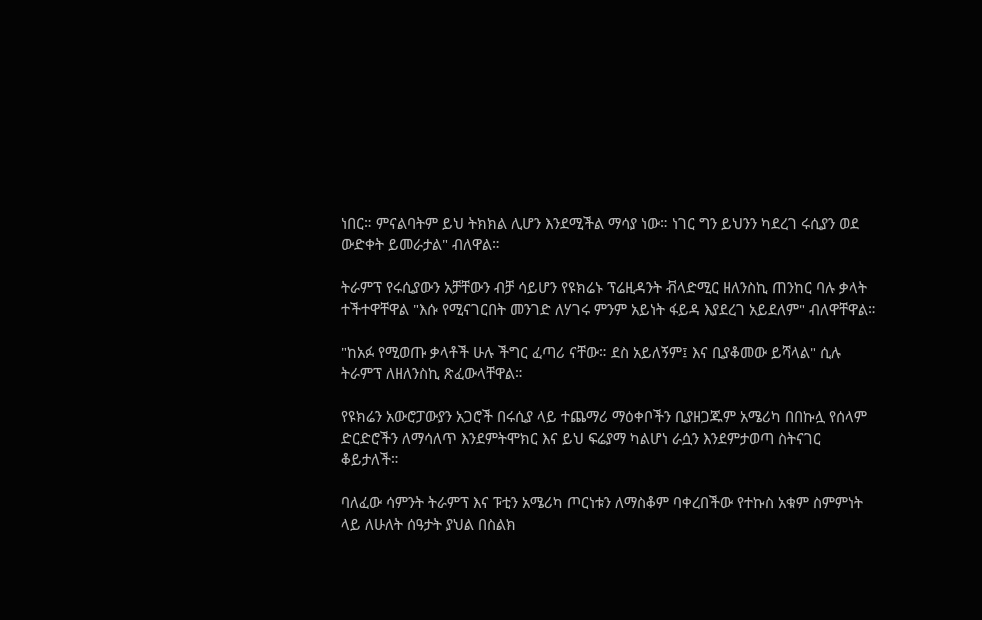ነበር። ምናልባትም ይህ ትክክል ሊሆን እንደሚችል ማሳያ ነው። ነገር ግን ይህንን ካደረገ ሩሲያን ወደ ውድቀት ይመራታል" ብለዋል።

ትራምፕ የሩሲያውን አቻቸውን ብቻ ሳይሆን የዩክሬኑ ፕሬዚዳንት ቭላድሚር ዘለንስኪ ጠንከር ባሉ ቃላት ተችተዋቸዋል "እሱ የሚናገርበት መንገድ ለሃገሩ ምንም አይነት ፋይዳ እያደረገ አይደለም" ብለዋቸዋል።

"ከአፉ የሚወጡ ቃላቶች ሁሉ ችግር ፈጣሪ ናቸው። ደስ አይለኝም፤ እና ቢያቆመው ይሻላል" ሲሉ ትራምፕ ለዘለንስኪ ጽፈውላቸዋል።

የዩክሬን አውሮፓውያን አጋሮች በሩሲያ ላይ ተጨማሪ ማዕቀቦችን ቢያዘጋጁም አሜሪካ በበኩሏ የሰላም ድርድሮችን ለማሳለጥ እንደምትሞክር እና ይህ ፍሬያማ ካልሆነ ራሷን እንደምታወጣ ስትናገር ቆይታለች።

ባለፈው ሳምንት ትራምፕ እና ፑቲን አሜሪካ ጦርነቱን ለማስቆም ባቀረበችው የተኩስ አቁም ስምምነት ላይ ለሁለት ሰዓታት ያህል በስልክ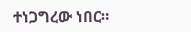ተነጋግረው ነበር።